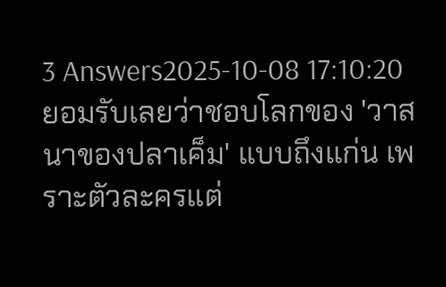3 Answers2025-10-08 17:10:20
ยอมรับเลยว่าชอบโลกของ 'วาสนาของปลาเค็ม' แบบถึงแก่น เพราะตัวละครแต่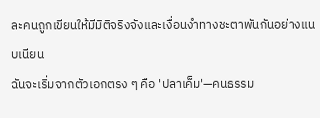ละคนถูกเขียนให้มีมิติจริงจังและเงื่อนงำทางชะตาพันกันอย่างแนบเนียน
ฉันจะเริ่มจากตัวเอกตรง ๆ คือ 'ปลาเค็ม'—คนธรรม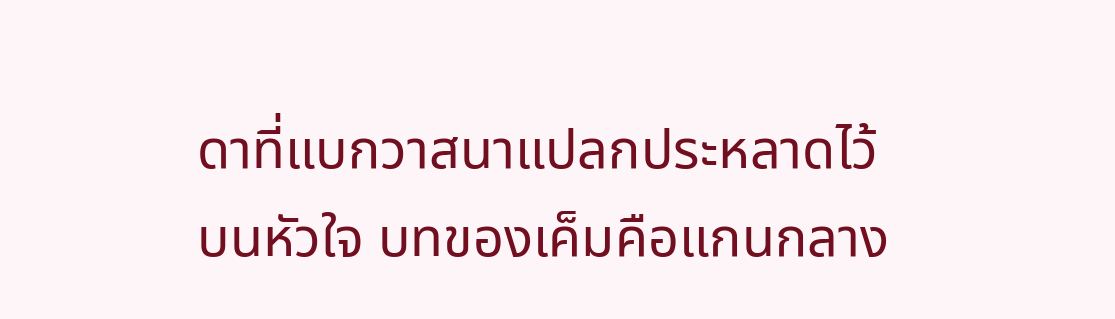ดาที่แบกวาสนาแปลกประหลาดไว้บนหัวใจ บทของเค็มคือแกนกลาง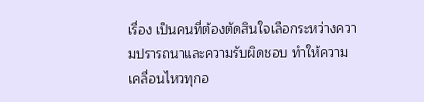เรื่อง เป็นคนที่ต้องตัดสินใจเลือกระหว่างความปรารถนาและความรับผิดชอบ ทำให้ความเคลื่อนไหวทุกอ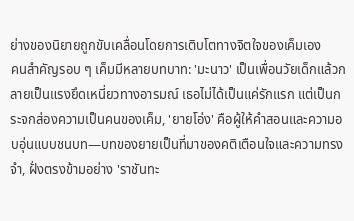ย่างของนิยายถูกขับเคลื่อนโดยการเติบโตทางจิตใจของเค็มเอง
คนสำคัญรอบ ๆ เค็มมีหลายบทบาท: 'มะนาว' เป็นเพื่อนวัยเด็กแล้วกลายเป็นแรงยึดเหนี่ยวทางอารมณ์ เธอไม่ได้เป็นแค่รักแรก แต่เป็นกระจกส่องความเป็นคนของเค็ม, 'ยายโอ่ง' คือผู้ให้คำสอนและความอบอุ่นแบบชนบท—บทของยายเป็นที่มาของคติเตือนใจและความทรงจำ, ฝั่งตรงข้ามอย่าง 'ราชันทะ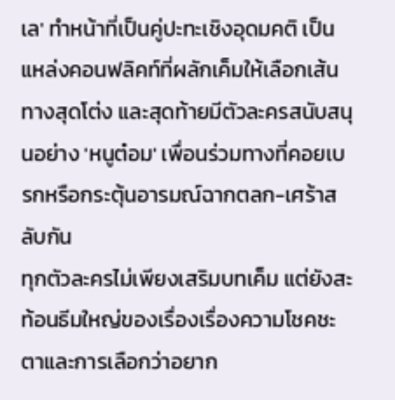เล' ทำหน้าที่เป็นคู่ปะทะเชิงอุดมคติ เป็นแหล่งคอนฟลิคท์ที่ผลักเค็มให้เลือกเส้นทางสุดโต่ง และสุดท้ายมีตัวละครสนับสนุนอย่าง 'หนูต๋อม' เพื่อนร่วมทางที่คอยเบรกหรือกระตุ้นอารมณ์ฉากตลก-เศร้าสลับกัน
ทุกตัวละครไม่เพียงเสริมบทเค็ม แต่ยังสะท้อนธีมใหญ่ของเรื่องเรื่องความโชคชะตาและการเลือกว่าอยาก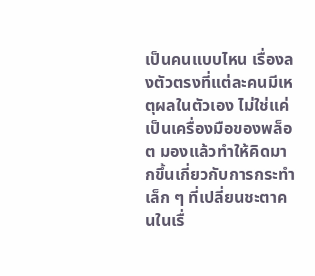เป็นคนแบบไหน เรื่องลงตัวตรงที่แต่ละคนมีเหตุผลในตัวเอง ไม่ใช่แค่เป็นเครื่องมือของพล็อต มองแล้วทำให้คิดมากขึ้นเกี่ยวกับการกระทำเล็ก ๆ ที่เปลี่ยนชะตาคนในเรื่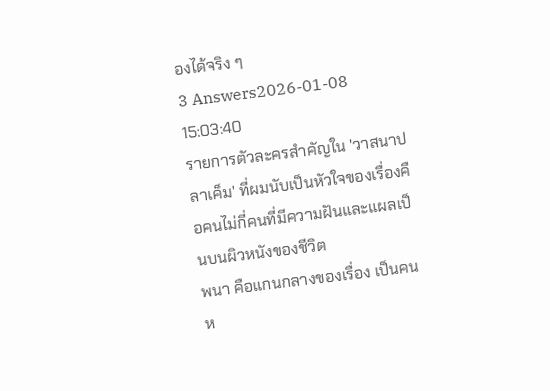องได้จริง ๆ
3 Answers2026-01-08 15:03:40
รายการตัวละครสำคัญใน 'วาสนาปลาเค็ม' ที่ผมนับเป็นหัวใจของเรื่องคือคนไม่กี่คนที่มีความฝันและแผลเป็นบนผิวหนังของชีวิต
พนา คือแกนกลางของเรื่อง เป็นคนห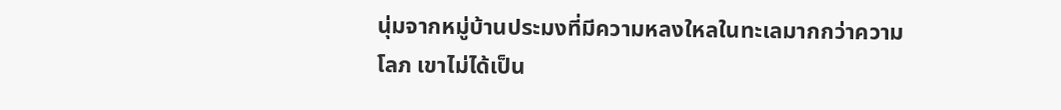นุ่มจากหมู่บ้านประมงที่มีความหลงใหลในทะเลมากกว่าความโลภ เขาไม่ได้เป็น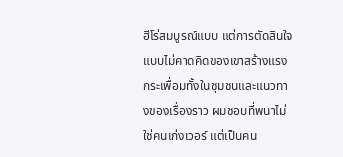ฮีโร่สมบูรณ์แบบ แต่การตัดสินใจแบบไม่คาดคิดของเขาสร้างแรงกระเพื่อมทั้งในชุมชนและแนวทางของเรื่องราว ผมชอบที่พนาไม่ใช่คนเก่งเวอร์ แต่เป็นคน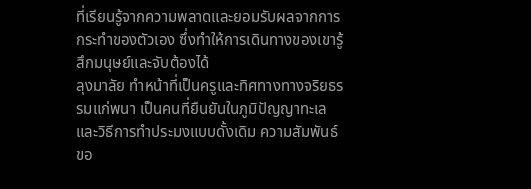ที่เรียนรู้จากความพลาดและยอมรับผลจากการกระทำของตัวเอง ซึ่งทำให้การเดินทางของเขารู้สึกมนุษย์และจับต้องได้
ลุงมาลัย ทำหน้าที่เป็นครูและทิศทางทางจริยธรรมแก่พนา เป็นคนที่ยืนยันในภูมิปัญญาทะเลและวิธีการทำประมงแบบดั้งเดิม ความสัมพันธ์ขอ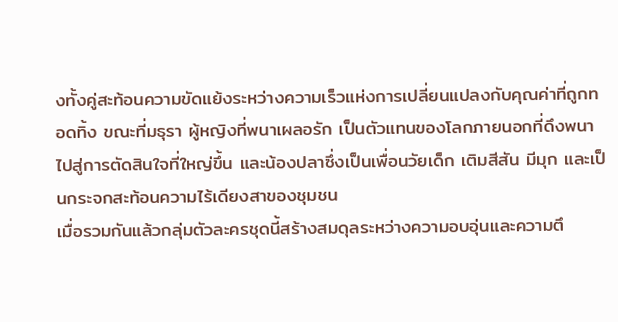งทั้งคู่สะท้อนความขัดแย้งระหว่างความเร็วแห่งการเปลี่ยนแปลงกับคุณค่าที่ถูกทอดทิ้ง ขณะที่มธุรา ผู้หญิงที่พนาเผลอรัก เป็นตัวแทนของโลกภายนอกที่ดึงพนาไปสู่การตัดสินใจที่ใหญ่ขึ้น และน้องปลาซึ่งเป็นเพื่อนวัยเด็ก เติมสีสัน มีมุก และเป็นกระจกสะท้อนความไร้เดียงสาของชุมชน
เมื่อรวมกันแล้วกลุ่มตัวละครชุดนี้สร้างสมดุลระหว่างความอบอุ่นและความตึ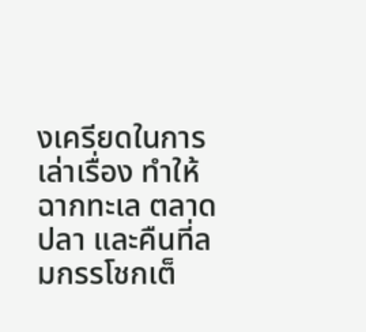งเครียดในการเล่าเรื่อง ทำให้ฉากทะเล ตลาดปลา และคืนที่ลมกรรโชกเต็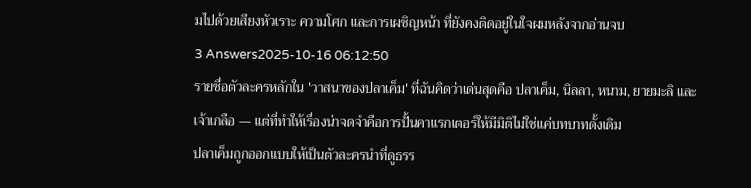มไปด้วยเสียงหัวเราะ ความโศก และการเผชิญหน้า ที่ยังคงติดอยู่ในใจผมหลังจากอ่านจบ
3 Answers2025-10-16 06:12:50
รายชื่อตัวละครหลักใน 'วาสนาของปลาเค็ม' ที่ฉันคิดว่าเด่นสุดคือ ปลาเค็ม, นิลลา, หนาม, ยายมะลิ และเจ้าเกลือ — แต่ที่ทำให้เรื่องน่าจดจำคือการปั้นคาแรกเตอร์ให้มีมิติไม่ใช่แค่บทบาทดั้งเดิม
ปลาเค็มถูกออกแบบให้เป็นตัวละครนำที่ดูธรร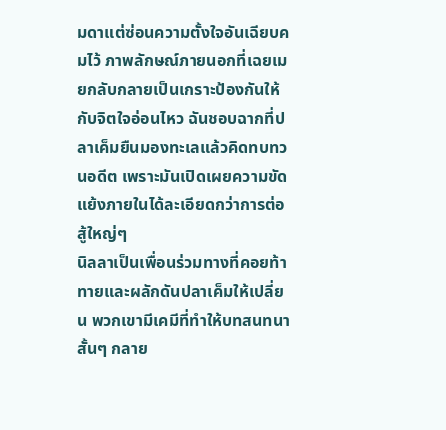มดาแต่ซ่อนความตั้งใจอันเฉียบคมไว้ ภาพลักษณ์ภายนอกที่เฉยเมยกลับกลายเป็นเกราะป้องกันให้กับจิตใจอ่อนไหว ฉันชอบฉากที่ปลาเค็มยืนมองทะเลแล้วคิดทบทวนอดีต เพราะมันเปิดเผยความขัดแย้งภายในได้ละเอียดกว่าการต่อสู้ใหญ่ๆ
นิลลาเป็นเพื่อนร่วมทางที่คอยท้าทายและผลักดันปลาเค็มให้เปลี่ยน พวกเขามีเคมีที่ทำให้บทสนทนาสั้นๆ กลาย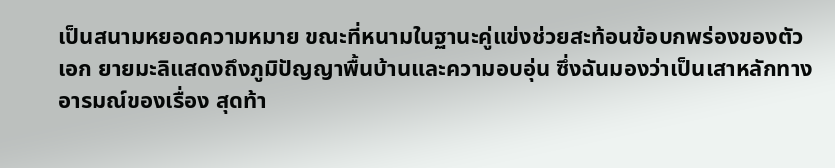เป็นสนามหยอดความหมาย ขณะที่หนามในฐานะคู่แข่งช่วยสะท้อนข้อบกพร่องของตัวเอก ยายมะลิแสดงถึงภูมิปัญญาพื้นบ้านและความอบอุ่น ซึ่งฉันมองว่าเป็นเสาหลักทางอารมณ์ของเรื่อง สุดท้า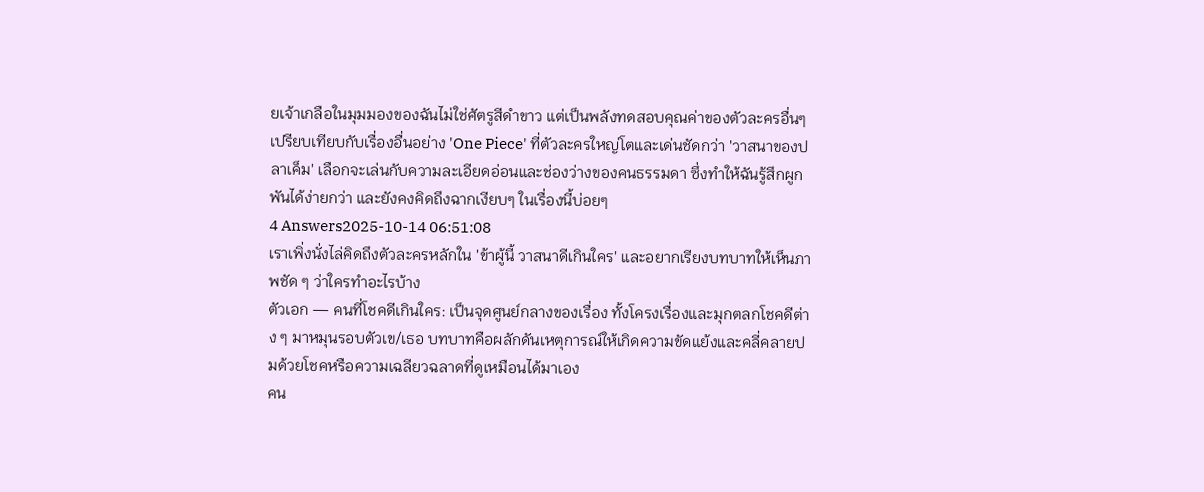ยเจ้าเกลือในมุมมองของฉันไม่ใช่ศัตรูสีดำขาว แต่เป็นพลังทดสอบคุณค่าของตัวละครอื่นๆ เปรียบเทียบกับเรื่องอื่นอย่าง 'One Piece' ที่ตัวละครใหญ่โตและเด่นชัดกว่า 'วาสนาของปลาเค็ม' เลือกจะเล่นกับความละเอียดอ่อนและช่องว่างของคนธรรมดา ซึ่งทำให้ฉันรู้สึกผูกพันได้ง่ายกว่า และยังคงคิดถึงฉากเงียบๆ ในเรื่องนี้บ่อยๆ
4 Answers2025-10-14 06:51:08
เราเพิ่งนั่งไล่คิดถึงตัวละครหลักใน 'ข้าผู้นี้ วาสนาดีเกินใคร' และอยากเรียงบทบาทให้เห็นภาพชัด ๆ ว่าใครทำอะไรบ้าง
ตัวเอก — คนที่โชคดีเกินใคร: เป็นจุดศูนย์กลางของเรื่อง ทั้งโครงเรื่องและมุกตลกโชคดีต่าง ๆ มาหมุนรอบตัวเข/เธอ บทบาทคือผลักดันเหตุการณ์ให้เกิดความขัดแย้งและคลี่คลายปมด้วยโชคหรือความเฉลียวฉลาดที่ดูเหมือนได้มาเอง
คน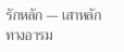รักหลัก — เสาหลักทางอารม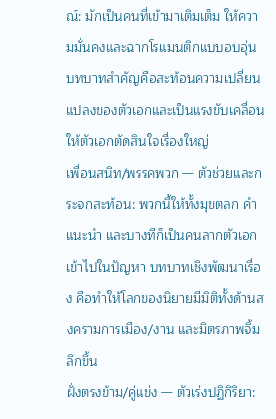ณ์: มักเป็นคนที่เข้ามาเติมเต็ม ให้ความมั่นคงและฉากโรแมนติกแบบอบอุ่น บทบาทสำคัญคือสะท้อนความเปลี่ยนแปลงของตัวเอกและเป็นแรงขับเคลื่อนให้ตัวเอกตัดสินใจเรื่องใหญ่
เพื่อนสนิท/พรรคพวก — ตัวช่วยและกระจกสะท้อน: พวกนี้ให้ทั้งมุขตลก คำแนะนำ และบางทีก็เป็นคนลากตัวเอกเข้าไปในปัญหา บทบาทเชิงพัฒนาเรื่อง คือทำให้โลกของนิยายมีมิติทั้งด้านสงครามการเมือง/งาน และมิตรภาพจิ้มลึกขึ้น
ฝั่งตรงข้าม/คู่แข่ง — ตัวเร่งปฏิกิริยา: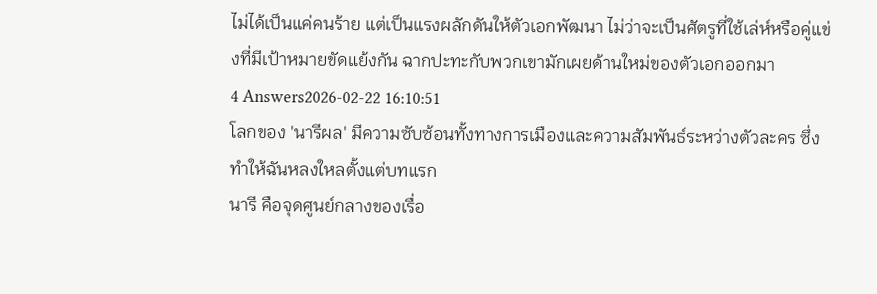ไม่ได้เป็นแค่คนร้าย แต่เป็นแรงผลักดันให้ตัวเอกพัฒนา ไม่ว่าจะเป็นศัตรูที่ใช้เล่ห์หรือคู่แข่งที่มีเป้าหมายขัดแย้งกัน ฉากปะทะกับพวกเขามักเผยด้านใหม่ของตัวเอกออกมา
4 Answers2026-02-22 16:10:51
โลกของ 'นารีผล' มีความซับซ้อนทั้งทางการเมืองและความสัมพันธ์ระหว่างตัวละคร ซึ่งทำให้ฉันหลงใหลตั้งแต่บทแรก
นารี คือจุดศูนย์กลางของเรื่อ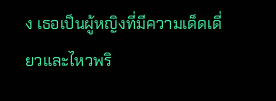ง เธอเป็นผู้หญิงที่มีความเด็ดเดี่ยวและไหวพริ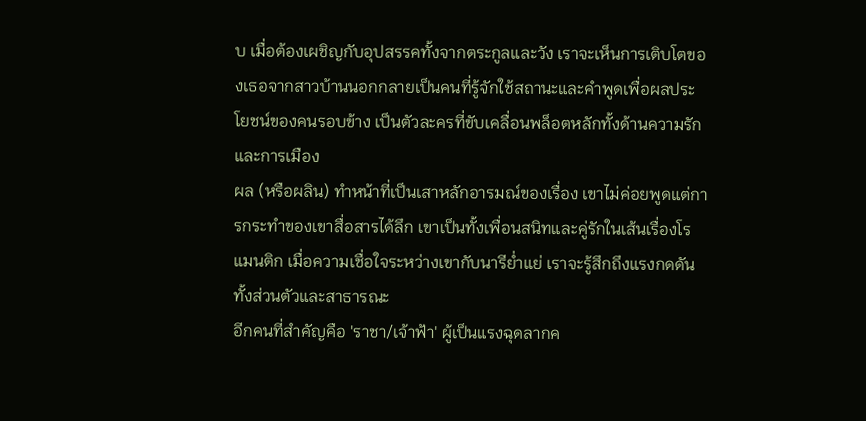บ เมื่อต้องเผชิญกับอุปสรรคทั้งจากตระกูลและวัง เราจะเห็นการเติบโตของเธอจากสาวบ้านนอกกลายเป็นคนที่รู้จักใช้สถานะและคำพูดเพื่อผลประโยชน์ของคนรอบข้าง เป็นตัวละครที่ขับเคลื่อนพล็อตหลักทั้งด้านความรักและการเมือง
ผล (หรือผลิน) ทำหน้าที่เป็นเสาหลักอารมณ์ของเรื่อง เขาไม่ค่อยพูดแต่การกระทำของเขาสื่อสารได้ลึก เขาเป็นทั้งเพื่อนสนิทและคู่รักในเส้นเรื่องโรแมนติก เมื่อความเชื่อใจระหว่างเขากับนารีย่ำแย่ เราจะรู้สึกถึงแรงกดดันทั้งส่วนตัวและสาธารณะ
อีกคนที่สำคัญคือ 'ราชา/เจ้าฟ้า' ผู้เป็นแรงฉุดลากค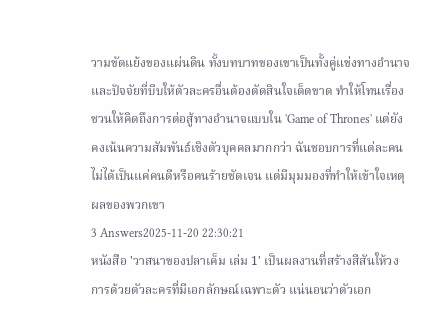วามขัดแย้งของแผ่นดิน ทั้งบทบาทของเขาเป็นทั้งคู่แข่งทางอำนาจและปัจจัยที่บีบให้ตัวละครอื่นต้องตัดสินใจเด็ดขาด ทำให้โทนเรื่องชวนให้คิดถึงการต่อสู้ทางอำนาจแบบใน 'Game of Thrones' แต่ยังคงเน้นความสัมพันธ์เชิงตัวบุคคลมากกว่า ฉันชอบการที่แต่ละคนไม่ได้เป็นแค่คนดีหรือคนร้ายชัดเจน แต่มีมุมมองที่ทำให้เข้าใจเหตุผลของพวกเขา
3 Answers2025-11-20 22:30:21
หนังสือ 'วาสนาของปลาเค็ม เล่ม 1' เป็นผลงานที่สร้างสีสันให้วงการด้วยตัวละครที่มีเอกลักษณ์เฉพาะตัว แน่นอนว่าตัวเอก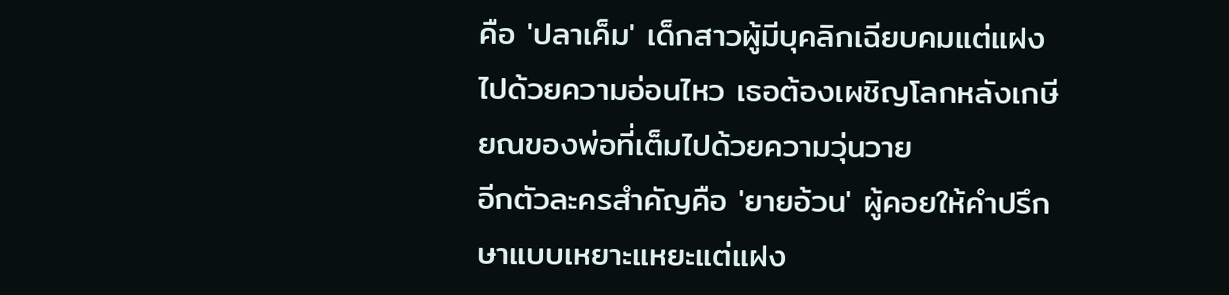คือ 'ปลาเค็ม' เด็กสาวผู้มีบุคลิกเฉียบคมแต่แฝงไปด้วยความอ่อนไหว เธอต้องเผชิญโลกหลังเกษียณของพ่อที่เต็มไปด้วยความวุ่นวาย
อีกตัวละครสำคัญคือ 'ยายอ้วน' ผู้คอยให้คำปรึกษาแบบเหยาะแหยะแต่แฝง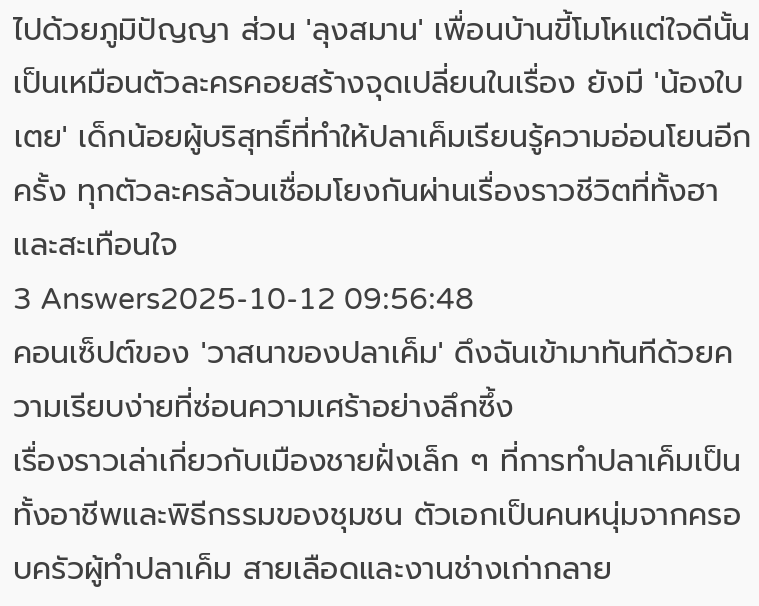ไปด้วยภูมิปัญญา ส่วน 'ลุงสมาน' เพื่อนบ้านขี้โมโหแต่ใจดีนั้นเป็นเหมือนตัวละครคอยสร้างจุดเปลี่ยนในเรื่อง ยังมี 'น้องใบเตย' เด็กน้อยผู้บริสุทธิ์ที่ทำให้ปลาเค็มเรียนรู้ความอ่อนโยนอีกครั้ง ทุกตัวละครล้วนเชื่อมโยงกันผ่านเรื่องราวชีวิตที่ทั้งฮาและสะเทือนใจ
3 Answers2025-10-12 09:56:48
คอนเซ็ปต์ของ 'วาสนาของปลาเค็ม' ดึงฉันเข้ามาทันทีด้วยความเรียบง่ายที่ซ่อนความเศร้าอย่างลึกซึ้ง
เรื่องราวเล่าเกี่ยวกับเมืองชายฝั่งเล็ก ๆ ที่การทำปลาเค็มเป็นทั้งอาชีพและพิธีกรรมของชุมชน ตัวเอกเป็นคนหนุ่มจากครอบครัวผู้ทำปลาเค็ม สายเลือดและงานช่างเก่ากลาย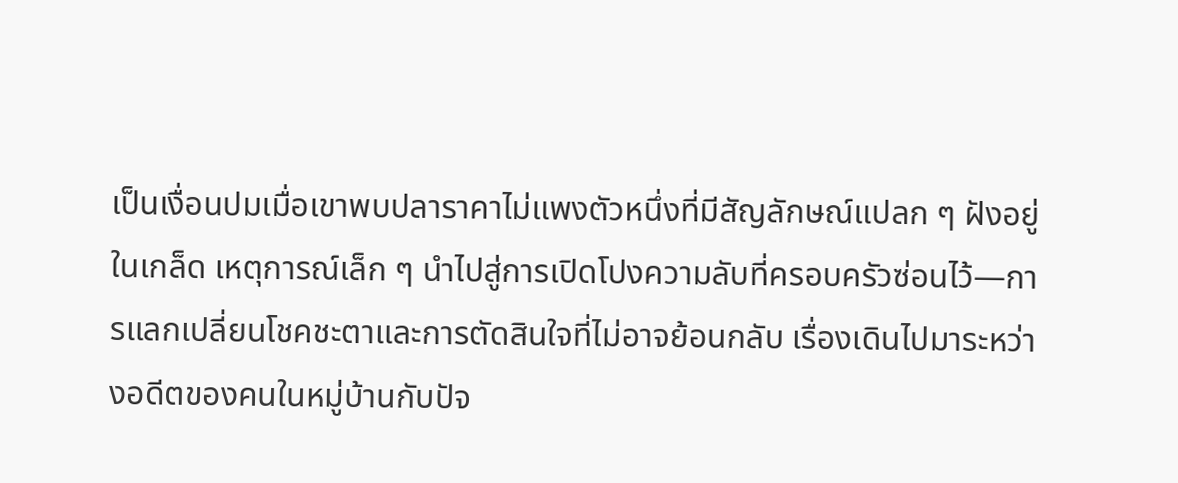เป็นเงื่อนปมเมื่อเขาพบปลาราคาไม่แพงตัวหนึ่งที่มีสัญลักษณ์แปลก ๆ ฝังอยู่ในเกล็ด เหตุการณ์เล็ก ๆ นำไปสู่การเปิดโปงความลับที่ครอบครัวซ่อนไว้—การแลกเปลี่ยนโชคชะตาและการตัดสินใจที่ไม่อาจย้อนกลับ เรื่องเดินไปมาระหว่างอดีตของคนในหมู่บ้านกับปัจ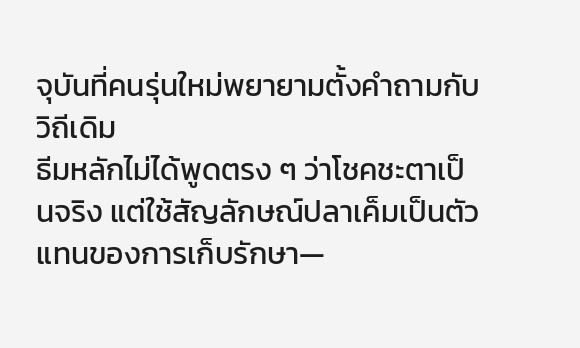จุบันที่คนรุ่นใหม่พยายามตั้งคำถามกับวิถีเดิม
ธีมหลักไม่ได้พูดตรง ๆ ว่าโชคชะตาเป็นจริง แต่ใช้สัญลักษณ์ปลาเค็มเป็นตัวแทนของการเก็บรักษา—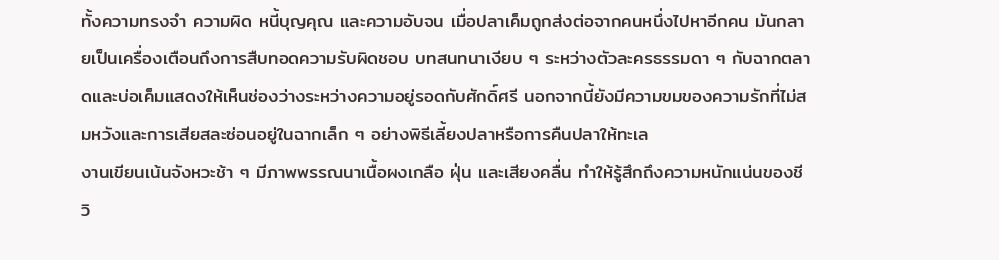ทั้งความทรงจำ ความผิด หนี้บุญคุณ และความอับจน เมื่อปลาเค็มถูกส่งต่อจากคนหนึ่งไปหาอีกคน มันกลายเป็นเครื่องเตือนถึงการสืบทอดความรับผิดชอบ บทสนทนาเงียบ ๆ ระหว่างตัวละครธรรมดา ๆ กับฉากตลาดและบ่อเค็มแสดงให้เห็นช่องว่างระหว่างความอยู่รอดกับศักดิ์ศรี นอกจากนี้ยังมีความขมของความรักที่ไม่สมหวังและการเสียสละซ่อนอยู่ในฉากเล็ก ๆ อย่างพิธีเลี้ยงปลาหรือการคืนปลาให้ทะเล
งานเขียนเน้นจังหวะช้า ๆ มีภาพพรรณนาเนื้อผงเกลือ ฝุ่น และเสียงคลื่น ทำให้รู้สึกถึงความหนักแน่นของชีวิ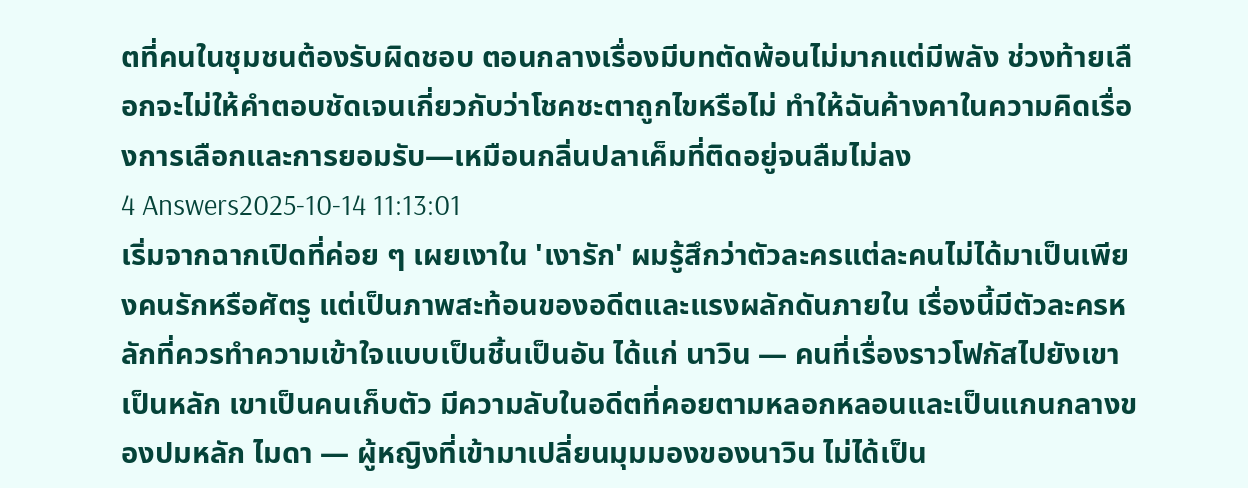ตที่คนในชุมชนต้องรับผิดชอบ ตอนกลางเรื่องมีบทตัดพ้อนไม่มากแต่มีพลัง ช่วงท้ายเลือกจะไม่ให้คำตอบชัดเจนเกี่ยวกับว่าโชคชะตาถูกไขหรือไม่ ทำให้ฉันค้างคาในความคิดเรื่องการเลือกและการยอมรับ—เหมือนกลิ่นปลาเค็มที่ติดอยู่จนลืมไม่ลง
4 Answers2025-10-14 11:13:01
เริ่มจากฉากเปิดที่ค่อย ๆ เผยเงาใน 'เงารัก' ผมรู้สึกว่าตัวละครแต่ละคนไม่ได้มาเป็นเพียงคนรักหรือศัตรู แต่เป็นภาพสะท้อนของอดีตและแรงผลักดันภายใน เรื่องนี้มีตัวละครหลักที่ควรทำความเข้าใจแบบเป็นชิ้นเป็นอัน ได้แก่ นาวิน — คนที่เรื่องราวโฟกัสไปยังเขาเป็นหลัก เขาเป็นคนเก็บตัว มีความลับในอดีตที่คอยตามหลอกหลอนและเป็นแกนกลางของปมหลัก ไมดา — ผู้หญิงที่เข้ามาเปลี่ยนมุมมองของนาวิน ไม่ได้เป็น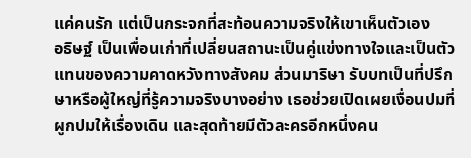แค่คนรัก แต่เป็นกระจกที่สะท้อนความจริงให้เขาเห็นตัวเอง
อธิษฐ์ เป็นเพื่อนเก่าที่เปลี่ยนสถานะเป็นคู่แข่งทางใจและเป็นตัวแทนของความคาดหวังทางสังคม ส่วนมาริษา รับบทเป็นที่ปรึกษาหรือผู้ใหญ่ที่รู้ความจริงบางอย่าง เธอช่วยเปิดเผยเงื่อนปมที่ผูกปมให้เรื่องเดิน และสุดท้ายมีตัวละครอีกหนึ่งคน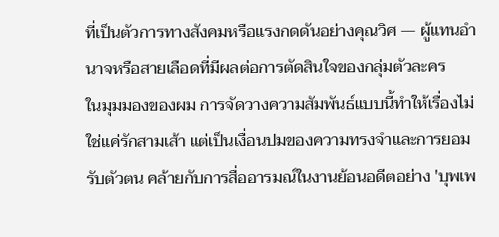ที่เป็นตัวการทางสังคมหรือแรงกดดันอย่างคุณวิศ — ผู้แทนอำนาจหรือสายเลือดที่มีผลต่อการตัดสินใจของกลุ่มตัวละคร
ในมุมมองของผม การจัดวางความสัมพันธ์แบบนี้ทำให้เรื่องไม่ใช่แค่รักสามเส้า แต่เป็นเงื่อนปมของความทรงจำและการยอมรับตัวตน คล้ายกับการสื่ออารมณ์ในงานย้อนอดีตอย่าง 'บุพเพ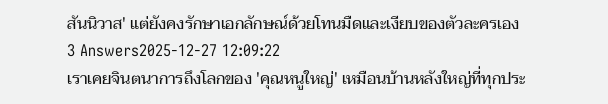สันนิวาส' แต่ยังคงรักษาเอกลักษณ์ด้วยโทนมืดและเงียบของตัวละครเอง
3 Answers2025-12-27 12:09:22
เราเคยจินตนาการถึงโลกของ 'คุณหนูใหญ่' เหมือนบ้านหลังใหญ่ที่ทุกประ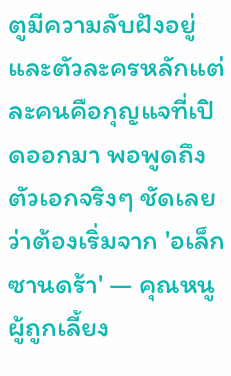ตูมีความลับฝังอยู่ และตัวละครหลักแต่ละคนคือกุญแจที่เปิดออกมา พอพูดถึงตัวเอกจริงๆ ชัดเลยว่าต้องเริ่มจาก 'อเล็กซานดร้า' — คุณหนูผู้ถูกเลี้ยง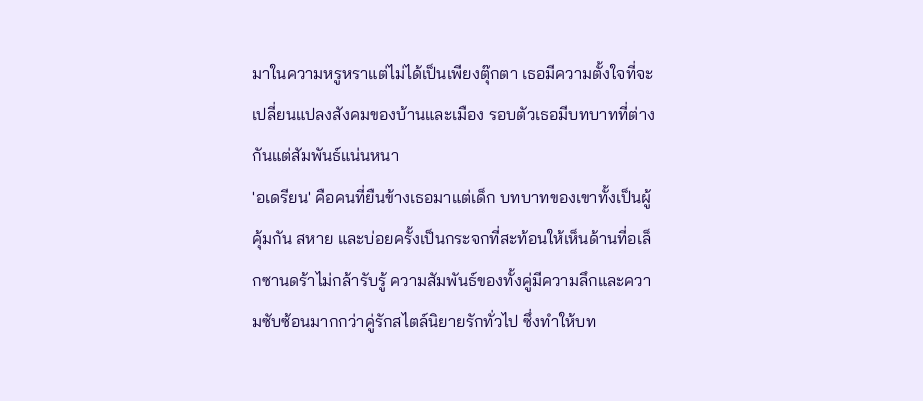มาในความหรูหราแต่ไม่ได้เป็นเพียงตุ๊กตา เธอมีความตั้งใจที่จะเปลี่ยนแปลงสังคมของบ้านและเมือง รอบตัวเธอมีบทบาทที่ต่างกันแต่สัมพันธ์แน่นหนา
'อเดรียน' คือคนที่ยืนข้างเธอมาแต่เด็ก บทบาทของเขาทั้งเป็นผู้คุ้มกัน สหาย และบ่อยครั้งเป็นกระจกที่สะท้อนให้เห็นด้านที่อเล็กซานดร้าไม่กล้ารับรู้ ความสัมพันธ์ของทั้งคู่มีความลึกและความซับซ้อนมากกว่าคู่รักสไตล์นิยายรักทั่วไป ซึ่งทำให้บท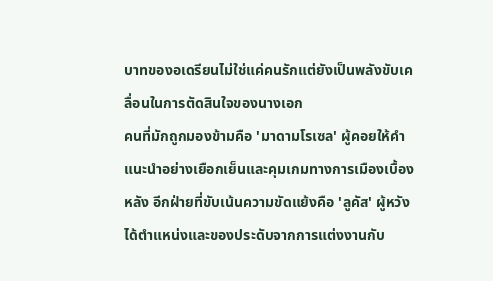บาทของอเดรียนไม่ใช่แค่คนรักแต่ยังเป็นพลังขับเคลื่อนในการตัดสินใจของนางเอก
คนที่มักถูกมองข้ามคือ 'มาดามโรเซล' ผู้คอยให้คำแนะนำอย่างเยือกเย็นและคุมเกมทางการเมืองเบื้องหลัง อีกฝ่ายที่ขับเน้นความขัดแย้งคือ 'ลูคัส' ผู้หวังได้ตำแหน่งและของประดับจากการแต่งงานกับ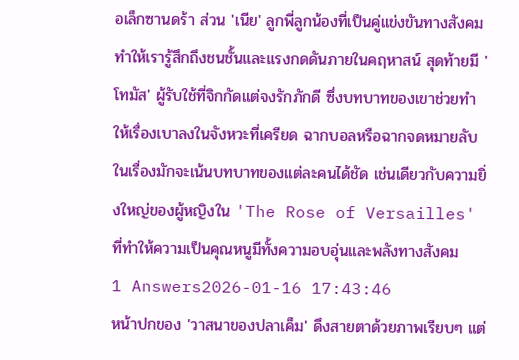อเล็กซานดร้า ส่วน 'เนีย' ลูกพี่ลูกน้องที่เป็นคู่แข่งขันทางสังคม ทำให้เรารู้สึกถึงชนชั้นและแรงกดดันภายในคฤหาสน์ สุดท้ายมี 'โทมัส' ผู้รับใช้ที่จิกกัดแต่จงรักภักดี ซึ่งบทบาทของเขาช่วยทำให้เรื่องเบาลงในจังหวะที่เครียด ฉากบอลหรือฉากจดหมายลับในเรื่องมักจะเน้นบทบาทของแต่ละคนได้ชัด เช่นเดียวกับความยิ่งใหญ่ของผู้หญิงใน 'The Rose of Versailles' ที่ทำให้ความเป็นคุณหนูมีทั้งความอบอุ่นและพลังทางสังคม
1 Answers2026-01-16 17:43:46
หน้าปกของ 'วาสนาของปลาเค็ม' ดึงสายตาด้วยภาพเรียบๆ แต่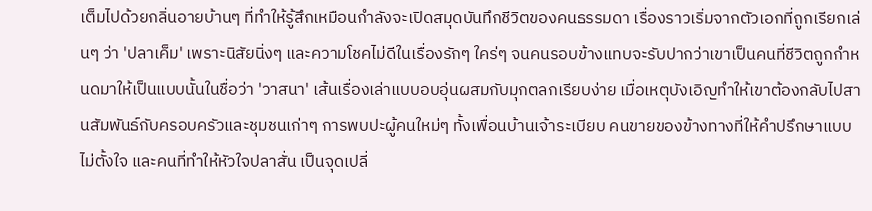เต็มไปด้วยกลิ่นอายบ้านๆ ที่ทำให้รู้สึกเหมือนกำลังจะเปิดสมุดบันทึกชีวิตของคนธรรมดา เรื่องราวเริ่มจากตัวเอกที่ถูกเรียกเล่นๆ ว่า 'ปลาเค็ม' เพราะนิสัยนิ่งๆ และความโชคไม่ดีในเรื่องรักๆ ใคร่ๆ จนคนรอบข้างแทบจะรับปากว่าเขาเป็นคนที่ชีวิตถูกกำหนดมาให้เป็นแบบนั้นในชื่อว่า 'วาสนา' เส้นเรื่องเล่าแบบอบอุ่นผสมกับมุกตลกเรียบง่าย เมื่อเหตุบังเอิญทำให้เขาต้องกลับไปสานสัมพันธ์กับครอบครัวและชุมชนเก่าๆ การพบปะผู้คนใหม่ๆ ทั้งเพื่อนบ้านเจ้าระเบียบ คนขายของข้างทางที่ให้คำปรึกษาแบบไม่ตั้งใจ และคนที่ทำให้หัวใจปลาสั่น เป็นจุดเปลี่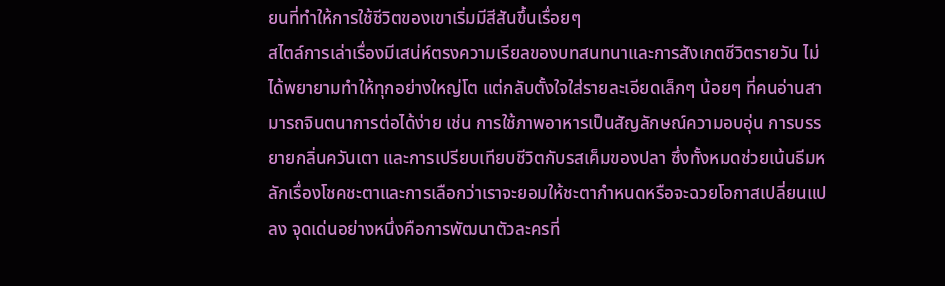ยนที่ทำให้การใช้ชีวิตของเขาเริ่มมีสีสันขึ้นเรื่อยๆ
สไตล์การเล่าเรื่องมีเสน่ห์ตรงความเรียลของบทสนทนาและการสังเกตชีวิตรายวัน ไม่ได้พยายามทำให้ทุกอย่างใหญ่โต แต่กลับตั้งใจใส่รายละเอียดเล็กๆ น้อยๆ ที่คนอ่านสามารถจินตนาการต่อได้ง่าย เช่น การใช้ภาพอาหารเป็นสัญลักษณ์ความอบอุ่น การบรรยายกลิ่นควันเตา และการเปรียบเทียบชีวิตกับรสเค็มของปลา ซึ่งทั้งหมดช่วยเน้นธีมหลักเรื่องโชคชะตาและการเลือกว่าเราจะยอมให้ชะตากำหนดหรือจะฉวยโอกาสเปลี่ยนแปลง จุดเด่นอย่างหนึ่งคือการพัฒนาตัวละครที่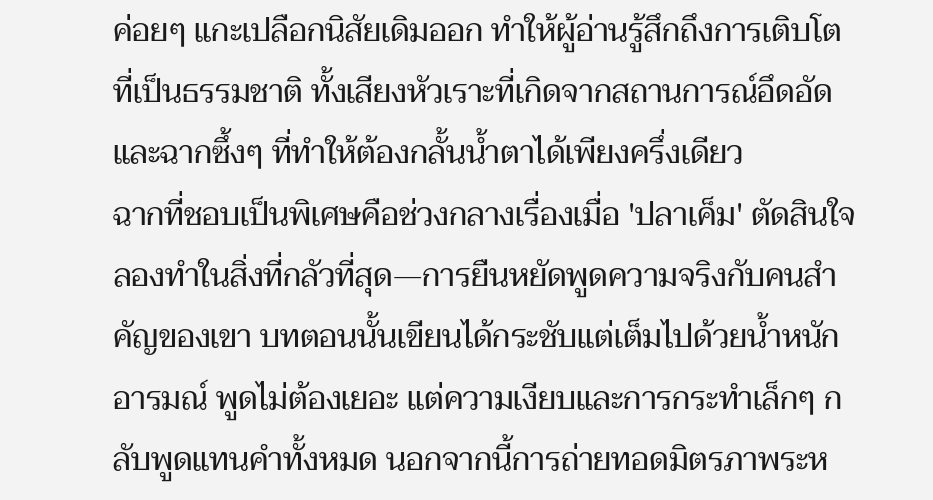ค่อยๆ แกะเปลือกนิสัยเดิมออก ทำให้ผู้อ่านรู้สึกถึงการเติบโตที่เป็นธรรมชาติ ทั้งเสียงหัวเราะที่เกิดจากสถานการณ์อึดอัดและฉากซึ้งๆ ที่ทำให้ต้องกลั้นน้ำตาได้เพียงครึ่งเดียว
ฉากที่ชอบเป็นพิเศษคือช่วงกลางเรื่องเมื่อ 'ปลาเค็ม' ตัดสินใจลองทำในสิ่งที่กลัวที่สุด—การยืนหยัดพูดความจริงกับคนสำคัญของเขา บทตอนนั้นเขียนได้กระชับแต่เต็มไปด้วยน้ำหนักอารมณ์ พูดไม่ต้องเยอะ แต่ความเงียบและการกระทำเล็กๆ กลับพูดแทนคำทั้งหมด นอกจากนี้การถ่ายทอดมิตรภาพระห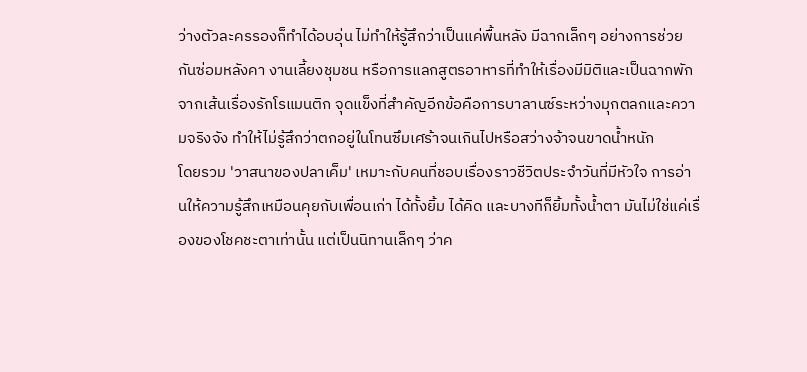ว่างตัวละครรองก็ทำได้อบอุ่น ไม่ทำให้รู้สึกว่าเป็นแค่พื้นหลัง มีฉากเล็กๆ อย่างการช่วยกันซ่อมหลังคา งานเลี้ยงชุมชน หรือการแลกสูตรอาหารที่ทำให้เรื่องมีมิติและเป็นฉากพักจากเส้นเรื่องรักโรแมนติก จุดแข็งที่สำคัญอีกข้อคือการบาลานซ์ระหว่างมุกตลกและความจริงจัง ทำให้ไม่รู้สึกว่าตกอยู่ในโทนซึมเศร้าจนเกินไปหรือสว่างจ้าจนขาดน้ำหนัก
โดยรวม 'วาสนาของปลาเค็ม' เหมาะกับคนที่ชอบเรื่องราวชีวิตประจำวันที่มีหัวใจ การอ่านให้ความรู้สึกเหมือนคุยกับเพื่อนเก่า ได้ทั้งยิ้ม ได้คิด และบางทีก็ยิ้มทั้งน้ำตา มันไม่ใช่แค่เรื่องของโชคชะตาเท่านั้น แต่เป็นนิทานเล็กๆ ว่าค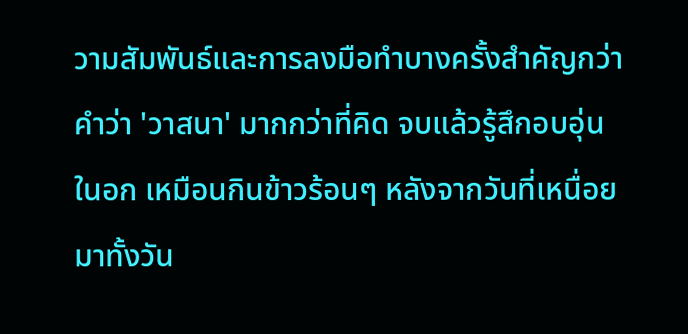วามสัมพันธ์และการลงมือทำบางครั้งสำคัญกว่าคำว่า 'วาสนา' มากกว่าที่คิด จบแล้วรู้สึกอบอุ่นในอก เหมือนกินข้าวร้อนๆ หลังจากวันที่เหนื่อยมาทั้งวัน